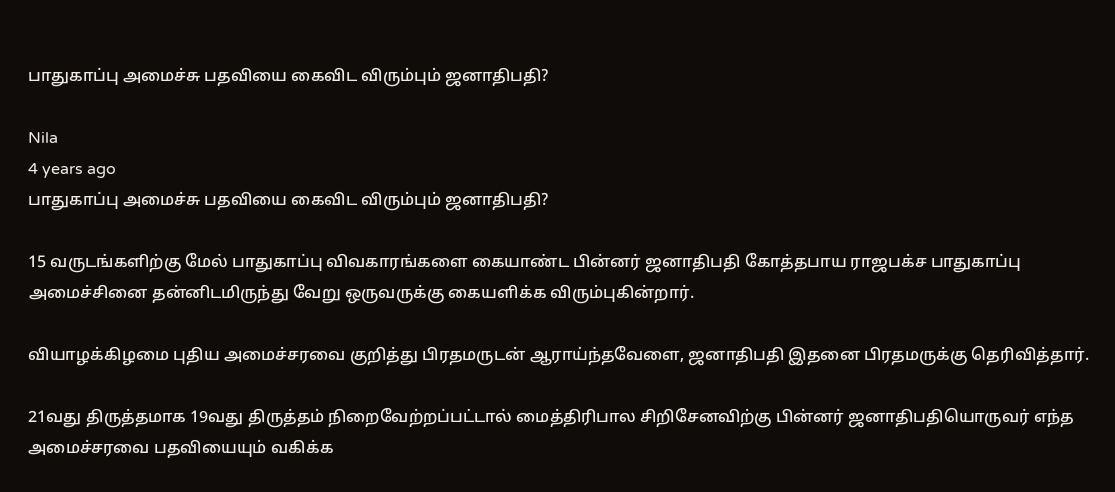பாதுகாப்பு அமைச்சு பதவியை கைவிட விரும்பும் ஜனாதிபதி?

Nila
4 years ago
பாதுகாப்பு அமைச்சு பதவியை கைவிட விரும்பும் ஜனாதிபதி?

15 வருடங்களிற்கு மேல் பாதுகாப்பு விவகாரங்களை கையாண்ட பின்னர் ஜனாதிபதி கோத்தபாய ராஜபக்ச பாதுகாப்பு அமைச்சினை தன்னிடமிருந்து வேறு ஒருவருக்கு கையளிக்க விரும்புகின்றார்.

வியாழக்கிழமை புதிய அமைச்சரவை குறித்து பிரதமருடன் ஆராய்ந்தவேளை, ஜனாதிபதி இதனை பிரதமருக்கு தெரிவித்தார்.

21வது திருத்தமாக 19வது திருத்தம் நிறைவேற்றப்பட்டால் மைத்திரிபால சிறிசேனவிற்கு பின்னர் ஜனாதிபதியொருவர் எந்த அமைச்சரவை பதவியையும் வகிக்க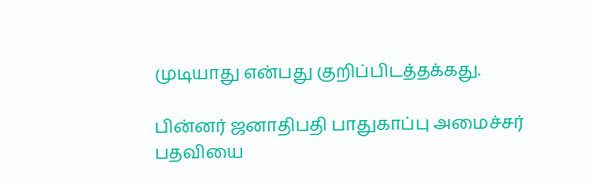முடியாது என்பது குறிப்பிடத்தக்கது.

பின்னர் ஜனாதிபதி பாதுகாப்பு அமைச்சர் பதவியை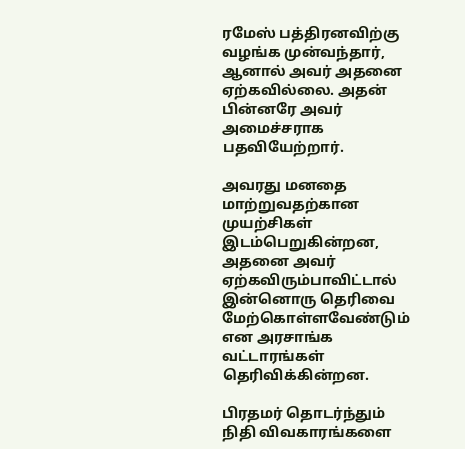ரமேஸ் பத்திரனவிற்கு வழங்க முன்வந்தார், ஆனால் அவர் அதனை ஏற்கவில்லை. அதன் பின்னரே அவர் அமைச்சராக பதவியேற்றார்.

அவரது மனதை மாற்றுவதற்கான முயற்சிகள் இடம்பெறுகின்றன, அதனை அவர் ஏற்கவிரும்பாவிட்டால் இன்னொரு தெரிவை மேற்கொள்ளவேண்டும் என அரசாங்க வட்டாரங்கள் தெரிவிக்கின்றன.

பிரதமர் தொடர்ந்தும் நிதி விவகாரங்களை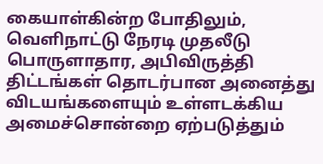கையாள்கின்ற போதிலும், வெளிநாட்டு நேரடி முதலீடு பொருளாதார, அபிவிருத்தி திட்டங்கள் தொடர்பான அனைத்து விடயங்களையும் உள்ளடக்கிய அமைச்சொன்றை ஏற்படுத்தும்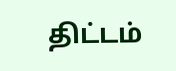திட்டம்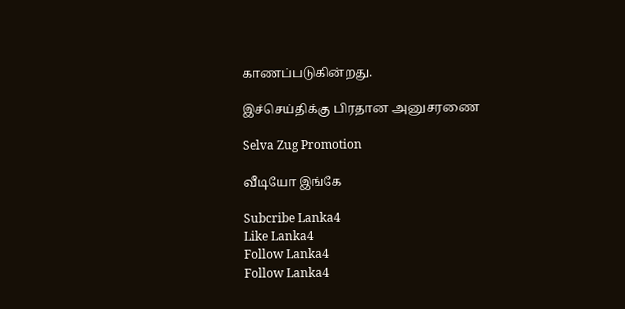காணப்படுகின்றது.

இச்செய்திக்கு பிரதான அனுசரணை

Selva Zug Promotion

வீடியோ இங்கே

Subcribe Lanka4
Like Lanka4
Follow Lanka4
Follow Lanka4